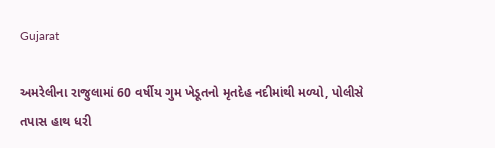Gujarat

અમરેલીના રાજુલામાં 60 વર્ષીય ગુમ ખેડૂતનો મૃતદેહ નદીમાંથી મળ્યો, પોલીસે તપાસ હાથ ધરી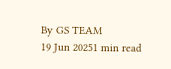By GS TEAM
19 Jun 20251 min read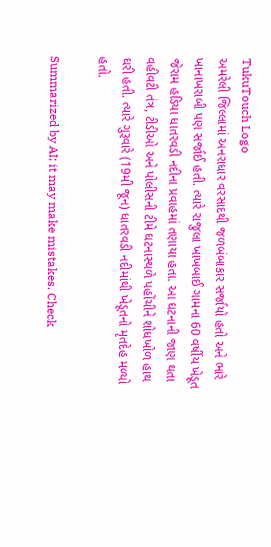TukuTouch Logo
અમરેલી જિલ્લામાં અનરાધાર વરસાદથી જળબંબાકાર સર્જાયો હતો અને ભારે ખાનાખરાબી પણ સર્જાઈ હતી. ત્યારે રાજુલા ખાખબાઈ ગામના 60 વર્ષીય ખેડૂત જેરામ હડિયા ધાતરવડી નદીના પ્રવાહમાં તણાયા હતા. આ ઘટનાની જાણ થતા વહીવટી તંત્ર, ટીડીઓ અને પોલીસની ટીમે ઘટનાસ્થળે પહોંચીને શોધખોળ હાથ ઘરી હતી. ત્યારે ગુરૂવારે (19મી જૂન) ધાતરવડી નદીમાંથી ખેડૂતનો મૃતદેહ મળ્યો હતો.

Summarized by AI; it may make mistakes. Check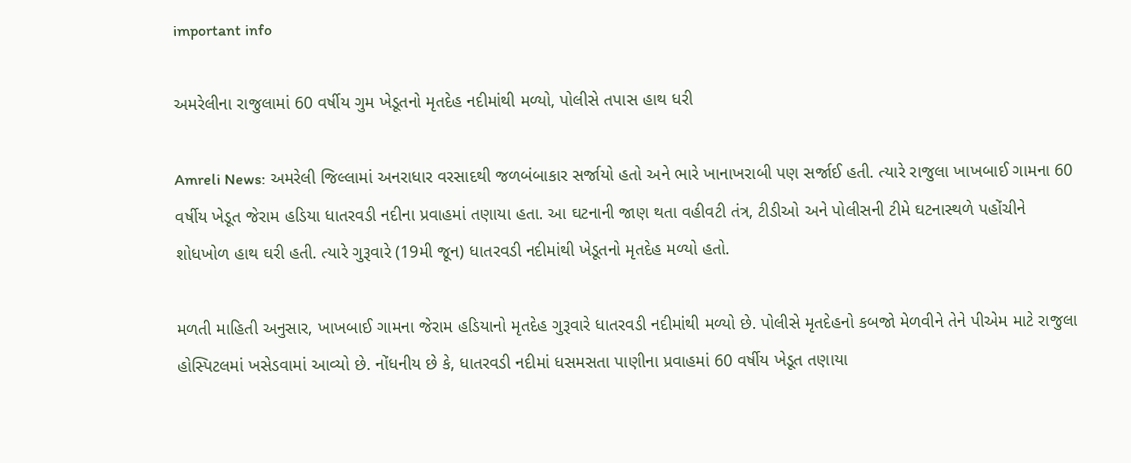important info

અમરેલીના રાજુલામાં 60 વર્ષીય ગુમ ખેડૂતનો મૃતદેહ નદીમાંથી મળ્યો, પોલીસે તપાસ હાથ ધરી

Amreli News: અમરેલી જિલ્લામાં અનરાધાર વરસાદથી જળબંબાકાર સર્જાયો હતો અને ભારે ખાનાખરાબી પણ સર્જાઈ હતી. ત્યારે રાજુલા ખાખબાઈ ગામના 60 વર્ષીય ખેડૂત જેરામ હડિયા ધાતરવડી નદીના પ્રવાહમાં તણાયા હતા. આ ઘટનાની જાણ થતા વહીવટી તંત્ર, ટીડીઓ અને પોલીસની ટીમે ઘટનાસ્થળે પહોંચીને શોધખોળ હાથ ઘરી હતી. ત્યારે ગુરૂવારે (19મી જૂન) ધાતરવડી નદીમાંથી ખેડૂતનો મૃતદેહ મળ્યો હતો.

મળતી માહિતી અનુસાર, ખાખબાઈ ગામના જેરામ હડિયાનો મૃતદેહ ગુરૂવારે ધાતરવડી નદીમાંથી મળ્યો છે. પોલીસે મૃતદેહનો કબજો મેળવીને તેને પીએમ માટે રાજુલા હોસ્પિટલમાં ખસેડવામાં આવ્યો છે. નોંધનીય છે કે, ધાતરવડી નદીમાં ધસમસતા પાણીના પ્રવાહમાં 60 વર્ષીય ખેડૂત તણાયા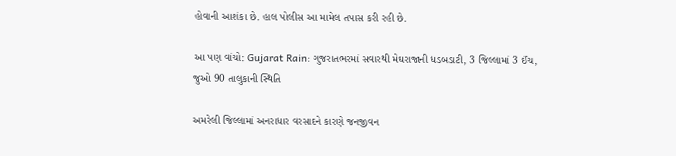હોવાની આશંકા છે. હાલ પોલીસ આ મામેલ તપાસ કરી રહી છે.

આ પણ વાંચો: Gujarat Rain: ગુજરાતભરમાં સવારથી મેઘરાજાની ધડબડાટી, 3 જિલ્લામાં 3 ઈંચ, જુઓ 90 તાલુકાની સ્થિતિ

અમરેલી જિલ્લામાં અનરાધાર વરસાદને કારણે જનજીવન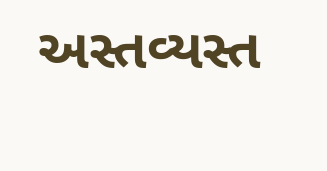અસ્તવ્યસ્ત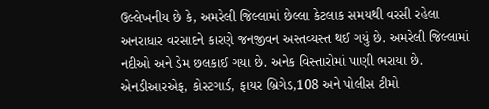ઉલ્લેખનીય છે કે, અમરેલી જિલ્લામાં છેલ્લા કેટલાક સમયથી વરસી રહેલા અનરાધાર વરસાદને કારણે જનજીવન અસ્તવ્યસ્ત થઈ ગયું છે. અમરેલી જિલ્લામાં નદીઓ અને ડેમ છલકાઈ ગયા છે. અનેક વિસ્તારોમાં પાણી ભરાયા છે. એનડીઆરએફ, કોસ્ટગાર્ડ, ફાયર બ્રિગેડ,108 અને પોલીસ ટીમો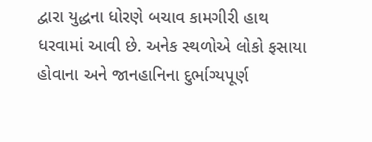દ્વારા યુદ્ધના ધોરણે બચાવ કામગીરી હાથ ધરવામાં આવી છે. અનેક સ્થળોએ લોકો ફસાયા હોવાના અને જાનહાનિના દુર્ભાગ્યપૂર્ણ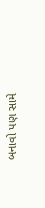બનાવો પણ સામે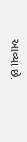આવ્યા છે.